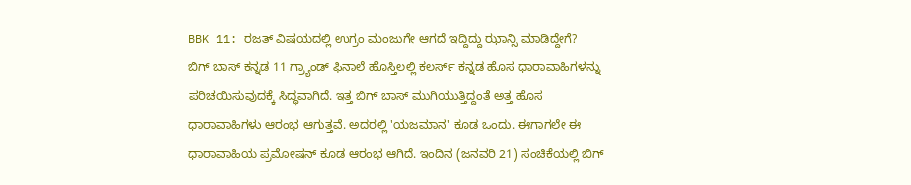BBK 11: ರಜತ್ ವಿಷಯದಲ್ಲಿ ಉಗ್ರಂ ಮಂಜುಗೇ ಆಗದೆ ಇದ್ದಿದ್ದು ಝಾನ್ಸಿ ಮಾಡಿದ್ದೇಗೆ?
ಬಿಗ್ ಬಾಸ್ ಕನ್ನಡ 11 ಗ್ರ್ಯಾಂಡ್ ಫಿನಾಲೆ ಹೊಸ್ತಿಲಲ್ಲಿ ಕಲರ್ಸ್ ಕನ್ನಡ ಹೊಸ ಧಾರಾವಾಹಿಗಳನ್ನು ಪರಿಚಯಿಸುವುದಕ್ಕೆ ಸಿದ್ಧವಾಗಿದೆ. ಇತ್ತ ಬಿಗ್ ಬಾಸ್ ಮುಗಿಯುತ್ತಿದ್ದಂತೆ ಅತ್ತ ಹೊಸ ಧಾರಾವಾಹಿಗಳು ಆರಂಭ ಆಗುತ್ತವೆ. ಅದರಲ್ಲಿ 'ಯಜಮಾನ' ಕೂಡ ಒಂದು. ಈಗಾಗಲೇ ಈ ಧಾರಾವಾಹಿಯ ಪ್ರಮೋಷನ್ ಕೂಡ ಆರಂಭ ಆಗಿದೆ. ಇಂದಿನ (ಜನವರಿ 21) ಸಂಚಿಕೆಯಲ್ಲಿ ಬಿಗ್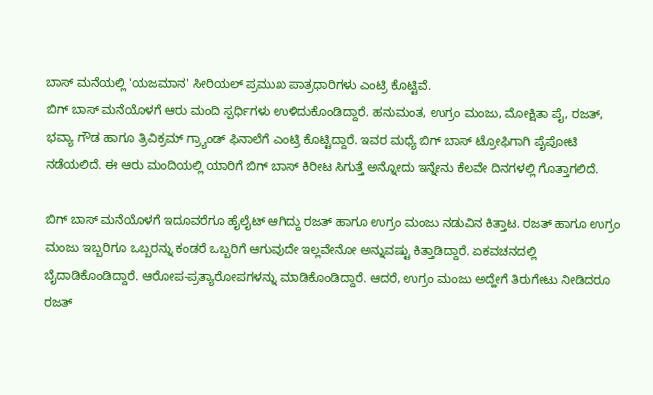ಬಾಸ್ ಮನೆಯಲ್ಲಿ 'ಯಜಮಾನ' ಸೀರಿಯಲ್ ಪ್ರಮುಖ ಪಾತ್ರಧಾರಿಗಳು ಎಂಟ್ರಿ ಕೊಟ್ಟಿವೆ.
ಬಿಗ್ ಬಾಸ್ ಮನೆಯೊಳಗೆ ಆರು ಮಂದಿ ಸ್ಪರ್ಧಿಗಳು ಉಳಿದುಕೊಂಡಿದ್ದಾರೆ. ಹನುಮಂತ, ಉಗ್ರಂ ಮಂಜು, ಮೋಕ್ಷಿತಾ ಪೈ, ರಜತ್, ಭವ್ಯಾ ಗೌಡ ಹಾಗೂ ತ್ರಿವಿಕ್ರಮ್ ಗ್ರ್ಯಾಂಡ್ ಫಿನಾಲೆಗೆ ಎಂಟ್ರಿ ಕೊಟ್ಟಿದ್ದಾರೆ. ಇವರ ಮಧ್ಯೆ ಬಿಗ್ ಬಾಸ್ ಟ್ರೋಫಿಗಾಗಿ ಪೈಪೋಟಿ ನಡೆಯಲಿದೆ. ಈ ಆರು ಮಂದಿಯಲ್ಲಿ ಯಾರಿಗೆ ಬಿಗ್ ಬಾಸ್ ಕಿರೀಟ ಸಿಗುತ್ತೆ ಅನ್ನೋದು ಇನ್ನೇನು ಕೆಲವೇ ದಿನಗಳಲ್ಲಿ ಗೊತ್ತಾಗಲಿದೆ.

ಬಿಗ್ ಬಾಸ್ ಮನೆಯೊಳಗೆ ಇದೂವರೆಗೂ ಹೈಲೈಟ್ ಆಗಿದ್ದು ರಜತ್ ಹಾಗೂ ಉಗ್ರಂ ಮಂಜು ನಡುವಿನ ಕಿತ್ತಾಟ. ರಜತ್ ಹಾಗೂ ಉಗ್ರಂ ಮಂಜು ಇಬ್ಬರಿಗೂ ಒಬ್ಬರನ್ನು ಕಂಡರೆ ಒಬ್ಬರಿಗೆ ಆಗುವುದೇ ಇಲ್ಲವೇನೋ ಅನ್ನುವಷ್ಟು ಕಿತ್ತಾಡಿದ್ದಾರೆ. ಏಕವಚನದಲ್ಲಿ ಬೈದಾಡಿಕೊಂಡಿದ್ದಾರೆ. ಆರೋಪ-ಪ್ರತ್ಯಾರೋಪಗಳನ್ನು ಮಾಡಿಕೊಂಡಿದ್ದಾರೆ. ಆದರೆ, ಉಗ್ರಂ ಮಂಜು ಅದ್ಹೇಗೆ ತಿರುಗೇಟು ನೀಡಿದರೂ ರಜತ್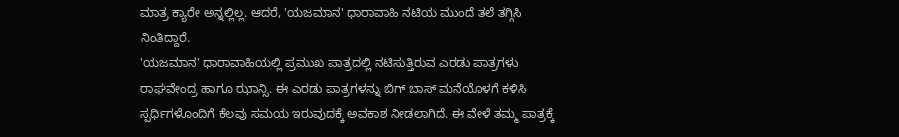ಮಾತ್ರ ಕ್ಯಾರೇ ಅನ್ನಲ್ಲಿಲ್ಲ. ಆದರೆ, 'ಯಜಮಾನ' ಧಾರಾವಾಹಿ ನಟಿಯ ಮುಂದೆ ತಲೆ ತಗ್ಗಿಸಿ ನಿಂತಿದ್ದಾರೆ.
'ಯಜಮಾನ' ಧಾರಾವಾಹಿಯಲ್ಲಿ ಪ್ರಮುಖ ಪಾತ್ರದಲ್ಲಿ ನಟಿಸುತ್ತಿರುವ ಎರಡು ಪಾತ್ರಗಳು ರಾಘವೇಂದ್ರ ಹಾಗೂ ಝಾನ್ಸಿ. ಈ ಎರಡು ಪಾತ್ರಗಳನ್ನು ಬಿಗ್ ಬಾಸ್ ಮನೆಯೊಳಗೆ ಕಳಿಸಿ ಸ್ಪರ್ಧಿಗಳೊಂದಿಗೆ ಕೆಲವು ಸಮಯ ಇರುವುದಕ್ಕೆ ಅವಕಾಶ ನೀಡಲಾಗಿದೆ. ಈ ವೇಳೆ ತಮ್ಮ ಪಾತ್ರಕ್ಕೆ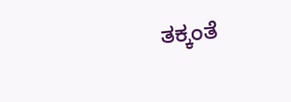ತಕ್ಕಂತೆ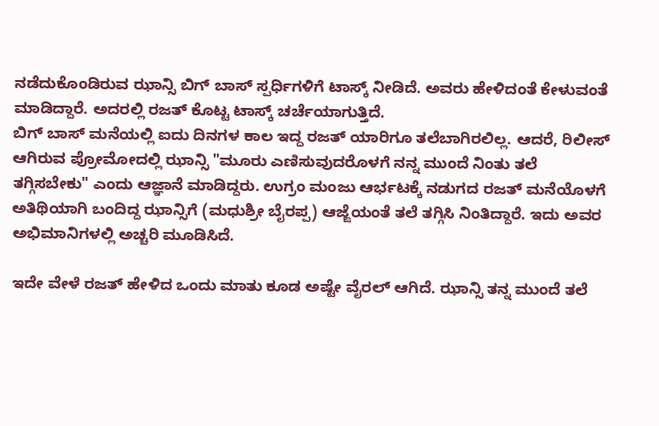ನಡೆದುಕೊಂಡಿರುವ ಝಾನ್ಸಿ ಬಿಗ್ ಬಾಸ್ ಸ್ಪರ್ಧಿಗಳಿಗೆ ಟಾಸ್ಕ್ ನೀಡಿದೆ. ಅವರು ಹೇಳಿದಂತೆ ಕೇಳುವಂತೆ ಮಾಡಿದ್ದಾರೆ. ಅದರಲ್ಲಿ ರಜತ್ ಕೊಟ್ಟ ಟಾಸ್ಕ್ ಚರ್ಚೆಯಾಗುತ್ತಿದೆ.
ಬಿಗ್ ಬಾಸ್ ಮನೆಯಲ್ಲಿ ಐದು ದಿನಗಳ ಕಾಲ ಇದ್ದ ರಜತ್ ಯಾರಿಗೂ ತಲೆಬಾಗಿರಲಿಲ್ಲ. ಆದರೆ, ರಿಲೀಸ್ ಆಗಿರುವ ಪ್ರೋಮೋದಲ್ಲಿ ಝಾನ್ಸಿ "ಮೂರು ಎಣಿಸುವುದರೊಳಗೆ ನನ್ನ ಮುಂದೆ ನಿಂತು ತಲೆ ತಗ್ಗಿಸಬೇಕು" ಎಂದು ಆಜ್ಞಾನೆ ಮಾಡಿದ್ದರು. ಉಗ್ರಂ ಮಂಜು ಆರ್ಭಟಕ್ಕೆ ನಡುಗದ ರಜತ್ ಮನೆಯೊಳಗೆ ಅತಿಥಿಯಾಗಿ ಬಂದಿದ್ದ ಝಾನ್ಸಿಗೆ (ಮಧುಶ್ರೀ ಬೈರಪ್ಪ) ಆಜ್ಙೆಯಂತೆ ತಲೆ ತಗ್ಗಿಸಿ ನಿಂತಿದ್ದಾರೆ. ಇದು ಅವರ ಅಭಿಮಾನಿಗಳಲ್ಲಿ ಅಚ್ಚರಿ ಮೂಡಿಸಿದೆ.

ಇದೇ ವೇಳೆ ರಜತ್ ಹೇಳಿದ ಒಂದು ಮಾತು ಕೂಡ ಅಷ್ಟೇ ವೈರಲ್ ಆಗಿದೆ. ಝಾನ್ಸಿ ತನ್ನ ಮುಂದೆ ತಲೆ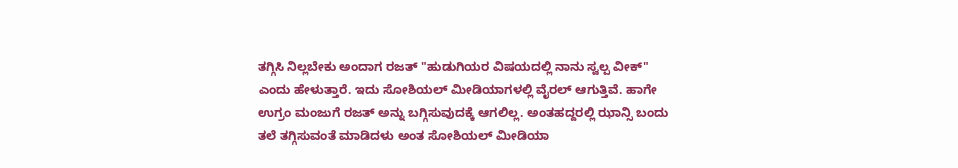ತಗ್ಗಿಸಿ ನಿಲ್ಲಬೇಕು ಅಂದಾಗ ರಜತ್ "ಹುಡುಗಿಯರ ವಿಷಯದಲ್ಲಿ ನಾನು ಸ್ವಲ್ಪ ವೀಕ್" ಎಂದು ಹೇಳುತ್ತಾರೆ. ಇದು ಸೋಶಿಯಲ್ ಮೀಡಿಯಾಗಳಲ್ಲಿ ವೈರಲ್ ಆಗುತ್ತಿವೆ. ಹಾಗೇ ಉಗ್ರಂ ಮಂಜುಗೆ ರಜತ್ ಅನ್ನು ಬಗ್ಗಿಸುವುದಕ್ಕೆ ಆಗಲಿಲ್ಲ. ಅಂತಹದ್ದರಲ್ಲಿ ಝಾನ್ಸಿ ಬಂದು ತಲೆ ತಗ್ಗಿಸುವಂತೆ ಮಾಡಿದಳು ಅಂತ ಸೋಶಿಯಲ್ ಮೀಡಿಯಾ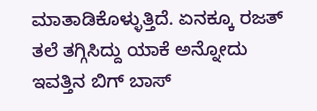ಮಾತಾಡಿಕೊಳ್ಳುತ್ತಿದೆ. ಏನಕ್ಕೂ ರಜತ್ ತಲೆ ತಗ್ಗಿಸಿದ್ದು ಯಾಕೆ ಅನ್ನೋದು ಇವತ್ತಿನ ಬಿಗ್ ಬಾಸ್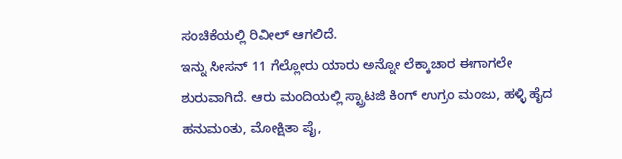ಸಂಚಿಕೆಯಲ್ಲಿ ರಿವೀಲ್ ಆಗಲಿದೆ.
ಇನ್ನು ಸೀಸನ್ 11 ಗೆಲ್ಲೋರು ಯಾರು ಅನ್ನೋ ಲೆಕ್ಕಾಚಾರ ಈಗಾಗಲೇ ಶುರುವಾಗಿದೆ. ಆರು ಮಂದಿಯಲ್ಲಿ ಸ್ಟ್ರಾಟಜಿ ಕಿಂಗ್ ಉಗ್ರಂ ಮಂಜು, ಹಳ್ಳಿ ಹೈದ ಹನುಮಂತು, ಮೋಕ್ಷಿತಾ ಪೈ,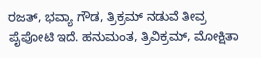ರಜತ್, ಭವ್ಯಾ ಗೌಡ, ತ್ರಿಕ್ರಮ್ ನಡುವೆ ತೀವ್ರ ಪೈಪೋಟಿ ಇದೆ. ಹನುಮಂತ, ತ್ರಿವಿಕ್ರಮ್, ಮೋಕ್ಷಿತಾ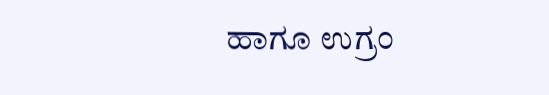ಹಾಗೂ ಉಗ್ರಂ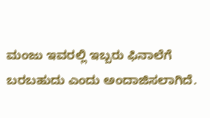ಮಂಜು ಇವರಲ್ಲಿ ಇಬ್ಬರು ಫಿನಾಲೆಗೆ ಬರಬಹುದು ಎಂದು ಅಂದಾಜಿಸಲಾಗಿದೆ.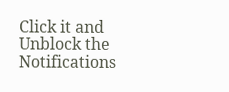Click it and Unblock the Notifications